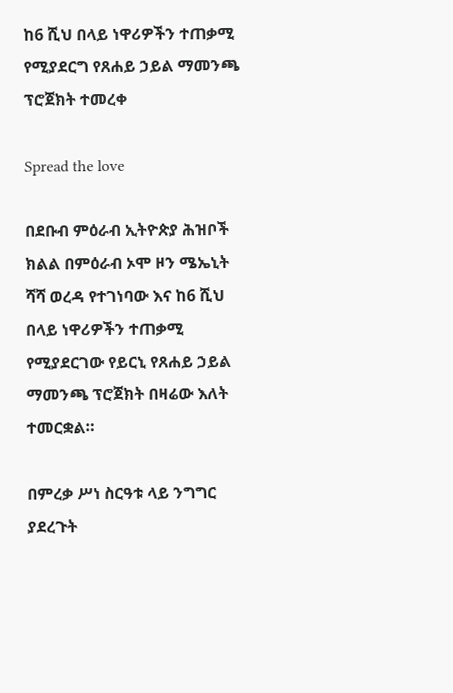ከ6 ሺህ በላይ ነዋሪዎችን ተጠቃሚ የሚያደርግ የጸሐይ ኃይል ማመንጫ ፕሮጀክት ተመረቀ

Spread the love

በደቡብ ምዕራብ ኢትዮጵያ ሕዝቦች ክልል በምዕራብ ኦሞ ዞን ሜኤኒት ሻሻ ወረዳ የተገነባው እና ከ6 ሺህ በላይ ነዋሪዎችን ተጠቃሚ የሚያደርገው የይርኒ የጸሐይ ኃይል ማመንጫ ፕሮጀክት በዛሬው እለት ተመርቋል።

በምረቃ ሥነ ስርዓቱ ላይ ንግግር ያደረጉት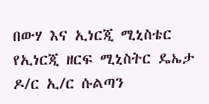በውሃ እና ኢነርጂ ሚኒስቴር የኢነርጂ ዘርፍ ሚኒስትር ዴኤታ ዶ/ር ኢ/ር ሱልጣን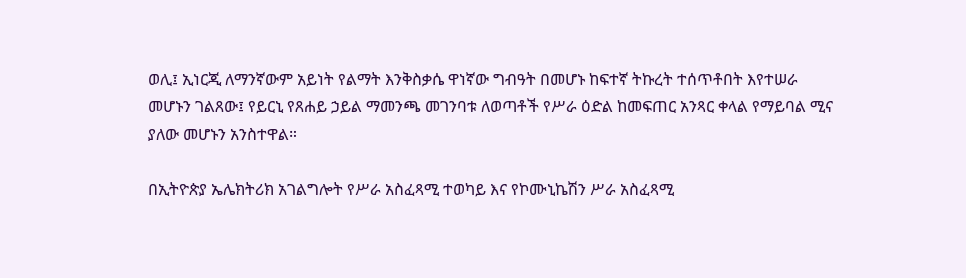ወሊ፤ ኢነርጂ ለማንኛውም አይነት የልማት እንቅስቃሴ ዋነኛው ግብዓት በመሆኑ ከፍተኛ ትኩረት ተሰጥቶበት እየተሠራ መሆኑን ገልጸው፤ የይርኒ የጸሐይ ኃይል ማመንጫ መገንባቱ ለወጣቶች የሥራ ዕድል ከመፍጠር አንጻር ቀላል የማይባል ሚና ያለው መሆኑን አንስተዋል።

በኢትዮጵያ ኤሌክትሪክ አገልግሎት የሥራ አስፈጻሚ ተወካይ እና የኮሙኒኬሽን ሥራ አስፈጻሚ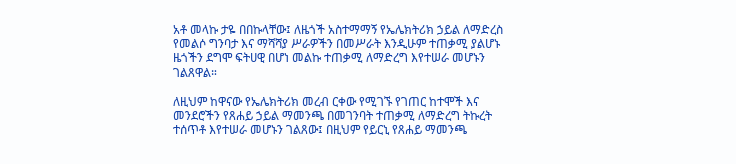አቶ መላኩ ታዬ በበኩላቸው፤ ለዜጎች አስተማማኝ የኤሌክትሪክ ኃይል ለማድረስ የመልሶ ግንባታ እና ማሻሻያ ሥራዎችን በመሥራት እንዲሁም ተጠቃሚ ያልሆኑ ዜጎችን ደግሞ ፍትሀዊ በሆነ መልኩ ተጠቃሚ ለማድረግ እየተሠራ መሆኑን ገልጸዋል።

ለዚህም ከዋናው የኤሌክትሪክ መረብ ርቀው የሚገኙ የገጠር ከተሞች እና መንደሮችን የጸሐይ ኃይል ማመንጫ በመገንባት ተጠቃሚ ለማድረግ ትኩረት ተሰጥቶ እየተሠራ መሆኑን ገልጸው፤ በዚህም የይርኒ የጸሐይ ማመንጫ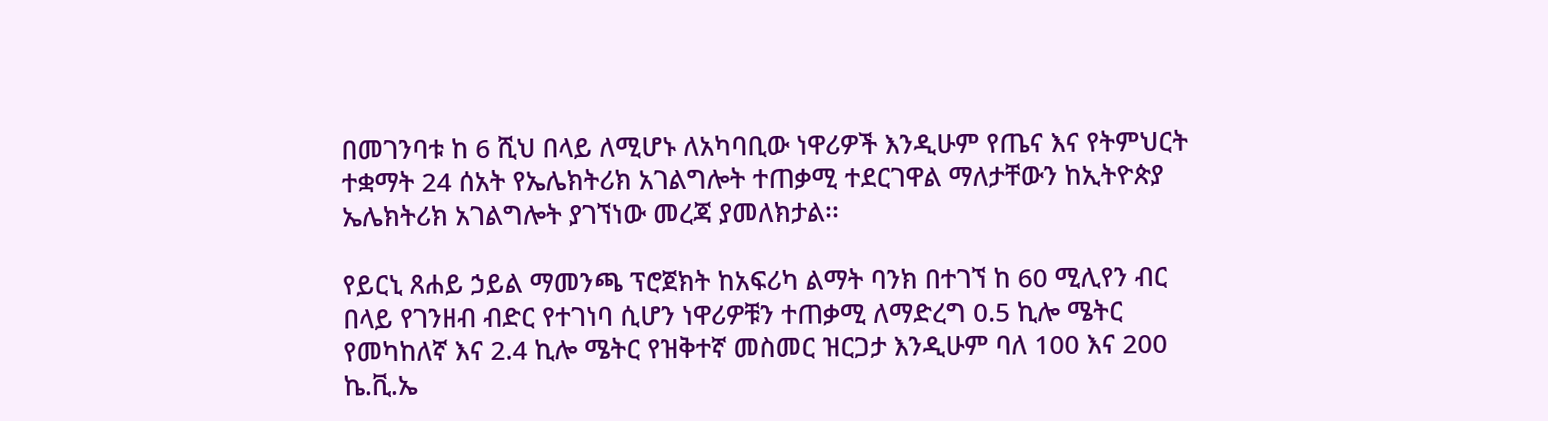በመገንባቱ ከ 6 ሺህ በላይ ለሚሆኑ ለአካባቢው ነዋሪዎች እንዲሁም የጤና እና የትምህርት ተቋማት 24 ሰአት የኤሌክትሪክ አገልግሎት ተጠቃሚ ተደርገዋል ማለታቸውን ከኢትዮጵያ ኤሌክትሪክ አገልግሎት ያገኘነው መረጃ ያመለክታል፡፡

የይርኒ ጸሐይ ኃይል ማመንጫ ፕሮጀክት ከአፍሪካ ልማት ባንክ በተገኘ ከ 60 ሚሊየን ብር በላይ የገንዘብ ብድር የተገነባ ሲሆን ነዋሪዎቹን ተጠቃሚ ለማድረግ 0.5 ኪሎ ሜትር የመካከለኛ እና 2.4 ኪሎ ሜትር የዝቅተኛ መስመር ዝርጋታ እንዲሁም ባለ 100 እና 200 ኬ.ቪ.ኤ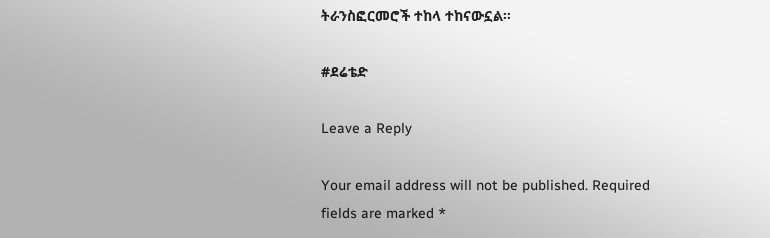ትራንስፎርመሮች ተከላ ተከናውኗል፡፡

#ደሬቴድ

Leave a Reply

Your email address will not be published. Required fields are marked *